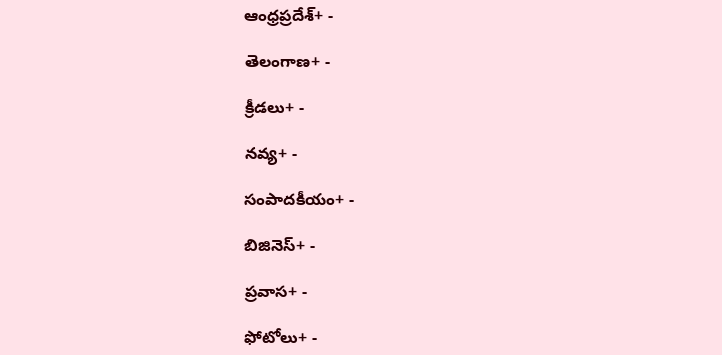ఆంధ్రప్రదేశ్+ -

తెలంగాణ+ -

క్రీడలు+ -

నవ్య+ -

సంపాదకీయం+ -

బిజినెస్+ -

ప్రవాస+ -

ఫోటోలు+ -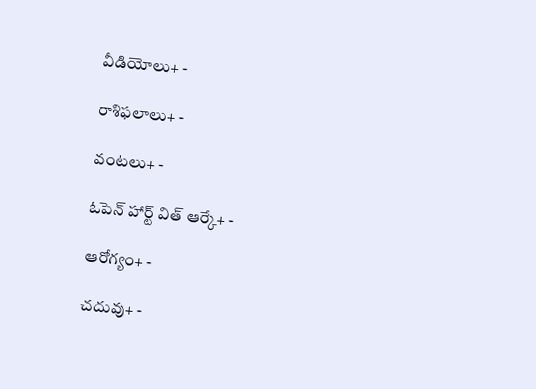వీడియోలు+ -

రాశిఫలాలు+ -

వంటలు+ -

ఓపెన్ హార్ట్ విత్ ఆర్కే+ -

ఆరోగ్యం+ -

చదువు+ -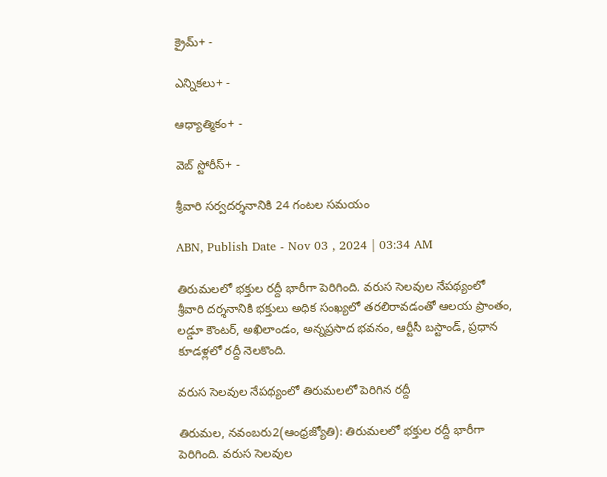క్రైమ్+ -

ఎన్నికలు+ -

ఆధ్యాత్మికం+ -

వెబ్ స్టోరీస్+ -

శ్రీవారి సర్వదర్శనానికి 24 గంటల సమయం

ABN, Publish Date - Nov 03 , 2024 | 03:34 AM

తిరుమలలో భక్తుల రద్దీ భారీగా పెరిగింది. వరుస సెలవుల నేపథ్యంలో శ్రీవారి దర్శనానికి భక్తులు అధిక సంఖ్యలో తరలిరావడంతో ఆలయ ప్రాంతం, లడ్డూ కౌంటర్‌, అఖిలాండం, అన్నప్రసాద భవనం, ఆర్టీసీ బస్టాండ్‌, ప్రధాన కూడళ్లలో రద్దీ నెలకొంది.

వరుస సెలవుల నేపథ్యంలో తిరుమలలో పెరిగిన రద్దీ

తిరుమల, నవంబరు2(ఆంధ్రజ్యోతి): తిరుమలలో భక్తుల రద్దీ భారీగా పెరిగింది. వరుస సెలవుల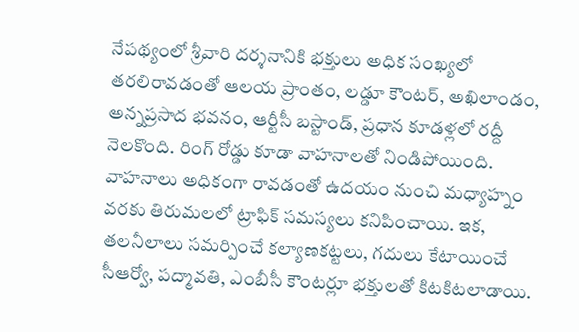నేపథ్యంలో శ్రీవారి దర్శనానికి భక్తులు అధిక సంఖ్యలో తరలిరావడంతో ఆలయ ప్రాంతం, లడ్డూ కౌంటర్‌, అఖిలాండం, అన్నప్రసాద భవనం, ఆర్టీసీ బస్టాండ్‌, ప్రధాన కూడళ్లలో రద్దీ నెలకొంది. రింగ్‌ రోడ్డు కూడా వాహనాలతో నిండిపోయింది. వాహనాలు అధికంగా రావడంతో ఉదయం నుంచి మధ్యాహ్నం వరకు తిరుమలలో ట్రాఫిక్‌ సమస్యలు కనిపించాయి. ఇక, తలనీలాలు సమర్పించే కల్యాణకట్టలు, గదులు కేటాయించే సీఆర్వో, పద్మావతి, ఎంబీసీ కౌంటర్లూ భక్తులతో కిటకిటలాడాయి.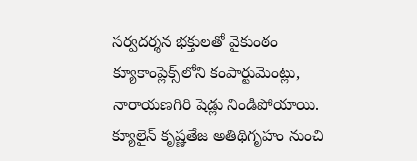సర్వదర్శన భక్తులతో వైకుంఠం క్యూకాంప్లెక్స్‌లోని కంపార్టుమెంట్లు, నారాయణగిరి షెడ్లు నిండిపోయాయి. క్యూలైన్‌ కృష్ణతేజ అతిథిగృహం నుంచి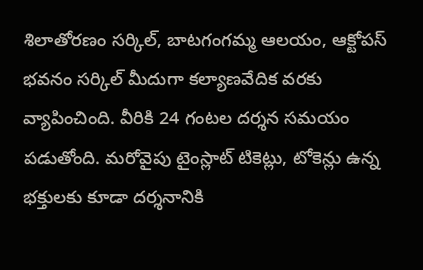శిలాతోరణం సర్కిల్‌, బాటగంగమ్మ ఆలయం, ఆక్టోపస్‌ భవనం సర్కిల్‌ మీదుగా కల్యాణవేదిక వరకు వ్యాపించింది. వీరికి 24 గంటల దర్శన సమయం పడుతోంది. మరోవైపు టైంస్లాట్‌ టికెట్లు, టోకెన్లు ఉన్న భక్తులకు కూడా దర్శనానికి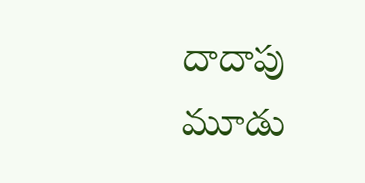దాదాపు మూడు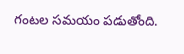గంటల సమయం పడుతోంది.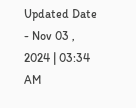Updated Date - Nov 03 , 2024 | 03:34 AM